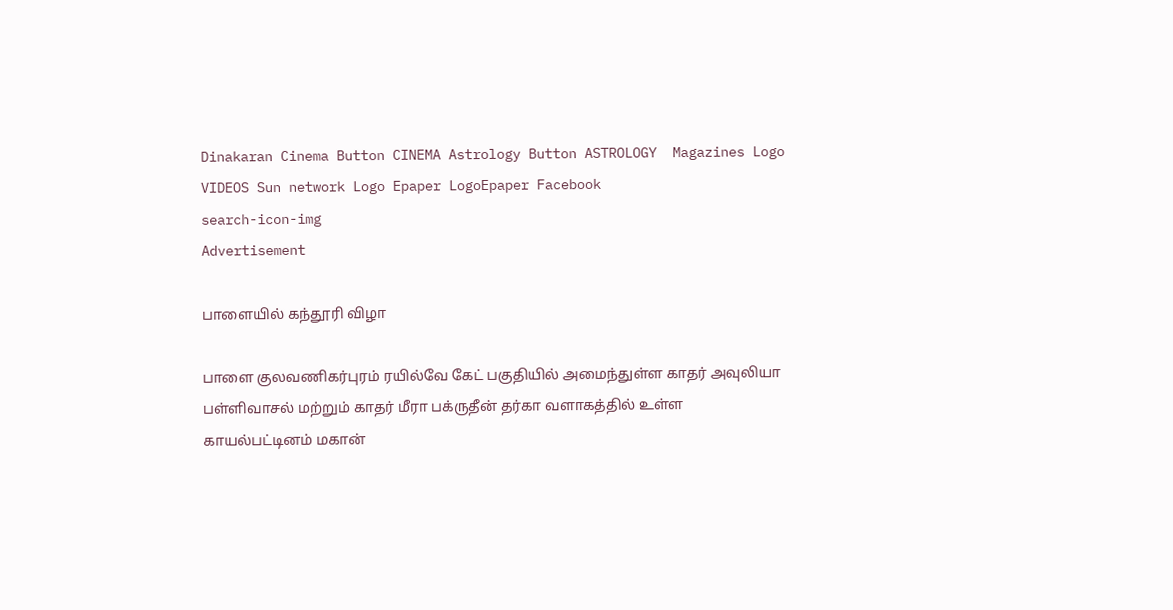Dinakaran Cinema Button CINEMA Astrology Button ASTROLOGY  Magazines Logo VIDEOS Sun network Logo Epaper LogoEpaper Facebook
search-icon-img
Advertisement

பாளையில் கந்தூரி விழா

பாளை குலவணிகர்புரம் ரயில்வே கேட் பகுதியில் அமைந்துள்ள காதர் அவுலியா பள்ளிவாசல் மற்றும் காதர் மீரா பக்ருதீன் தர்கா வளாகத்தில் உள்ள காயல்பட்டினம் மகான்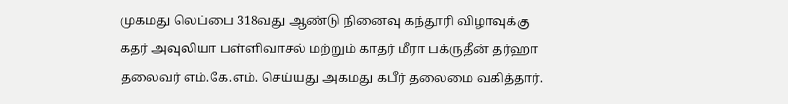முகமது லெப்பை 318வது ஆண்டு நினைவு கந்தூரி விழாவுக்கு கதர் அவுலியா பள்ளிவாசல் மற்றும் காதர் மீரா பக்ருதீன் தர்ஹா தலைவர் எம்.கே.எம். செய்யது அகமது கபீர் தலைமை வகித்தார்.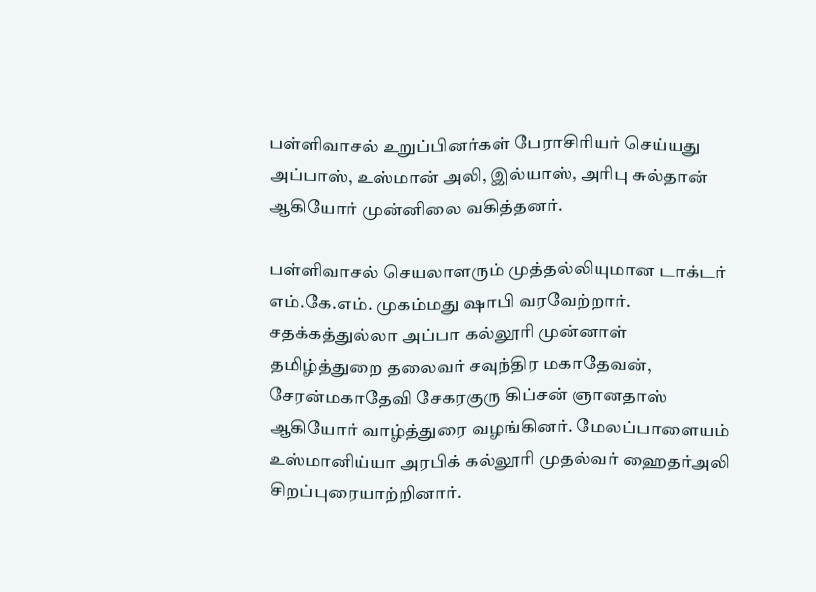பள்ளிவாசல் உறுப்பினர்கள் பேராசிரியர் செய்யது அப்பாஸ், உஸ்மான் அலி, இல்யாஸ், அரிபு சுல்தான் ஆகியோர் முன்னிலை வகித்தனர்.

பள்ளிவாசல் செயலாளரும் முத்தல்லியுமான டாக்டர் எம்.கே.எம். முகம்மது ஷாபி வரவேற்றார். சதக்கத்துல்லா அப்பா கல்லூரி முன்னாள் தமிழ்த்துறை தலைவர் சவுந்திர மகாதேவன், சேரன்மகாதேவி சேகரகுரு கிப்சன் ஞானதாஸ் ஆகியோர் வாழ்த்துரை வழங்கினர். மேலப்பாளையம் உஸ்மானிய்யா அரபிக் கல்லூரி முதல்வர் ஹைதர்அலி சிறப்புரையாற்றினார்.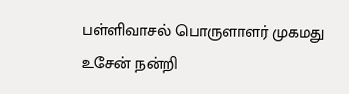பள்ளிவாசல் பொருளாளர் முகமது உசேன் நன்றி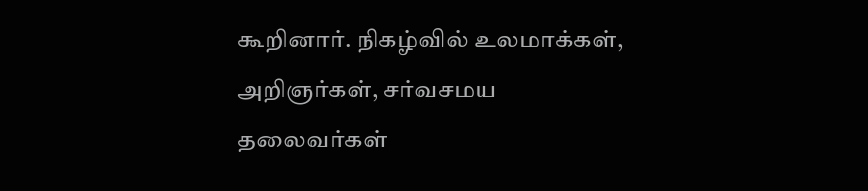கூறினார். நிகழ்வில் உலமாக்கள், அறிஞர்கள், சர்வசமய தலைவர்கள்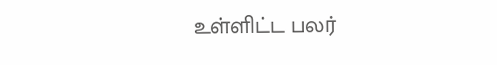உள்ளிட்ட பலர்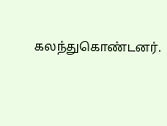கலந்துகொண்டனர்.